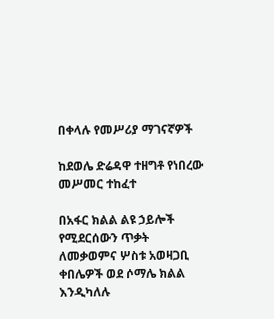በቀላሉ የመሥሪያ ማገናኛዎች

ከደወሌ ድሬዳዋ ተዘግቶ የነበረው መሥመር ተከፈተ

በአፋር ክልል ልዩ ኃይሎች የሚደርሰውን ጥቃት ለመቃወምና ሦስቱ አወዛጋቢ ቀበሌዎች ወደ ሶማሌ ክልል እንዲካለሉ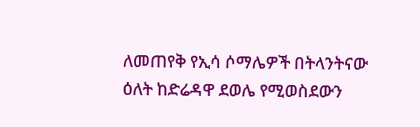ለመጠየቅ የኢሳ ሶማሌዎች በትላንትናው ዕለት ከድሬዳዋ ደወሌ የሚወስደውን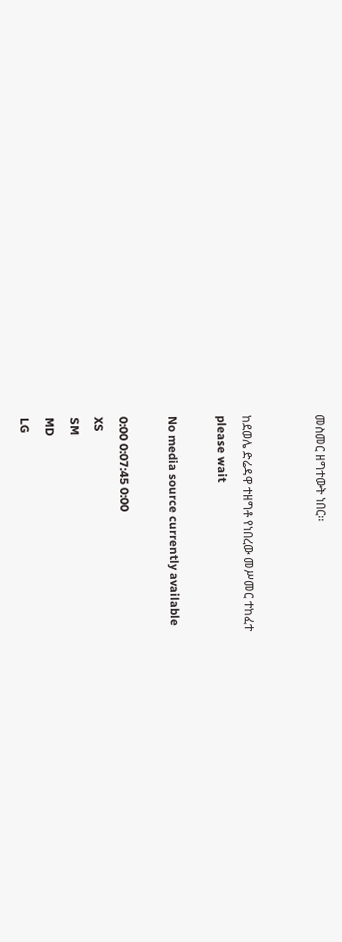መስመር ዘግተውት ነበር፡፡


ከደወሌ ድሬዳዋ ተዘግቶ የነበረው መሥመር ተከፈተ
please wait

No media source currently available

0:00 0:07:45 0:00
XS
SM
MD
LG